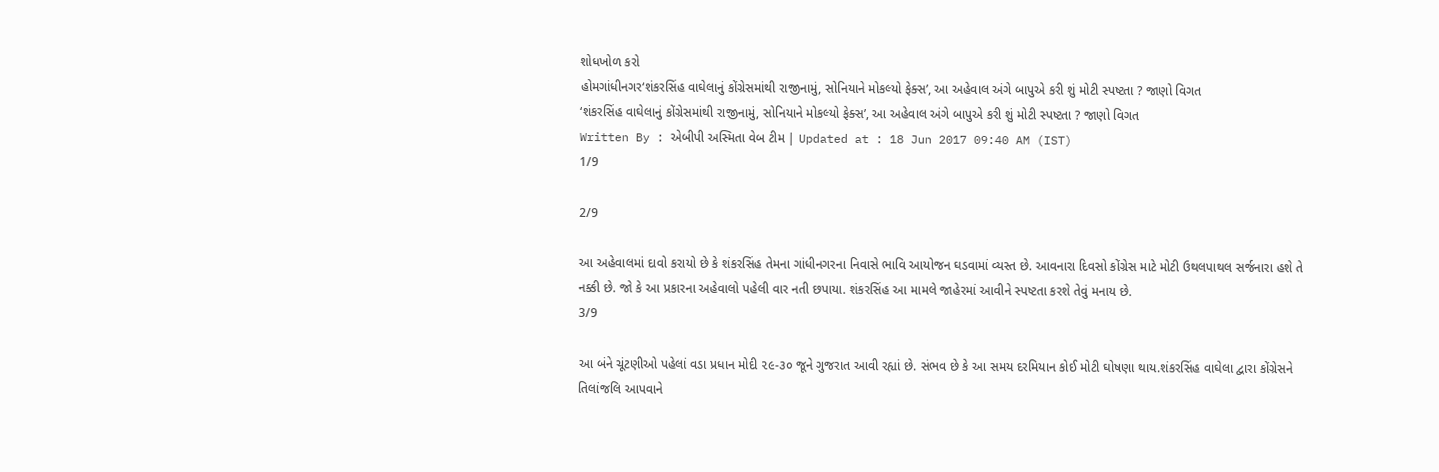શોધખોળ કરો
હોમગાંધીનગર‘શંકરસિંહ વાઘેલાનું કોંગ્રેસમાંથી રાજીનામું, સોનિયાને મોકલ્યો ફેક્સ’, આ અહેવાલ અંગે બાપુએ કરી શું મોટી સ્પષ્ટતા ? જાણો વિગત
‘શંકરસિંહ વાઘેલાનું કોંગ્રેસમાંથી રાજીનામું, સોનિયાને મોકલ્યો ફેક્સ’, આ અહેવાલ અંગે બાપુએ કરી શું મોટી સ્પષ્ટતા ? જાણો વિગત
Written By : એબીપી અસ્મિતા વેબ ટીમ | Updated at : 18 Jun 2017 09:40 AM (IST)
1/9

2/9

આ અહેવાલમાં દાવો કરાયો છે કે શંકરસિંહ તેમના ગાંધીનગરના નિવાસે ભાવિ આયોજન ઘડવામાં વ્યસ્ત છે. આવનારા દિવસો કોંગ્રેસ માટે મોટી ઉથલપાથલ સર્જનારા હશે તે નક્કી છે. જો કે આ પ્રકારના અહેવાલો પહેલી વાર નતી છપાયા. શંકરસિંહ આ મામલે જાહેરમાં આવીને સ્પષ્ટતા કરશે તેવું મનાય છે.
3/9

આ બંને ચૂંટણીઓ પહેલાં વડા પ્રધાન મોદી ૨૯-૩૦ જૂને ગુજરાત આવી રહ્યાં છે. સંભવ છે કે આ સમય દરમિયાન કોઈ મોટી ઘોષણા થાય.શંકરસિંહ વાઘેલા દ્વારા કોંગ્રેસને તિલાંજલિ આપવાને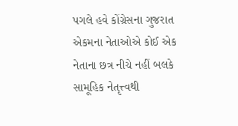પગલે હવે કોંગ્રેસના ગુજરાત એકમના નેતાઓએ કોઈ એક નેતાના છત્ર નીચે નહીં બલકે સામૂહિક નેતૃત્ત્વથી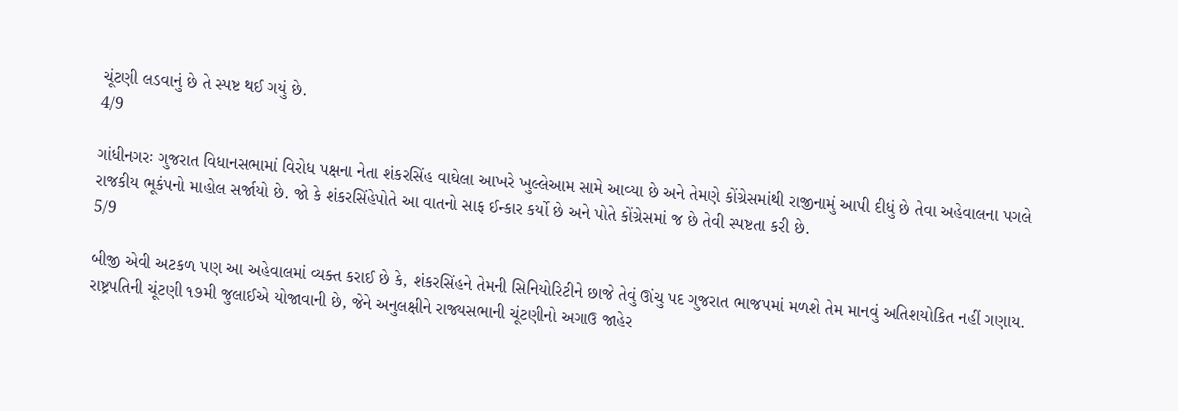ચૂંટણી લડવાનું છે તે સ્પષ્ટ થઈ ગયું છે.
4/9

ગાંધીનગરઃ ગુજરાત વિધાનસભામાં વિરોધ પક્ષના નેતા શંકરસિંહ વાઘેલા આખરે ખુલ્લેઆમ સામે આવ્યા છે અને તેમણે કોંગ્રેસમાંથી રાજીનામું આપી દીધું છે તેવા અહેવાલના પગલે રાજકીય ભૂકંપનો માહોલ સર્જાયો છે. જો કે શંકરસિંહેપોતે આ વાતનો સાફ ઈન્કાર કર્યો છે અને પોતે કોંગ્રેસમાં જ છે તેવી સ્પષ્ટતા કરી છે.
5/9

બીજી એવી અટકળ પણ આ અહેવાલમાં વ્યક્ત કરાઈ છે કે, શંકરસિંહને તેમની સિનિયોરિટીને છાજે તેવું ઊંચુ પદ ગુજરાત ભાજપમાં મળશે તેમ માનવું અતિશયોકિત નહીં ગણાય. રાષ્ટ્રપતિની ચૂંટણી ૧૭મી જુલાઈએ યોજાવાની છે, જેને અનુલક્ષીને રાજ્યસભાની ચૂંટણીનો અગાઉ જાહેર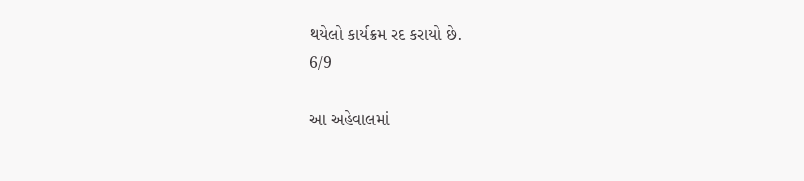થયેલો કાર્યક્રમ રદ કરાયો છે.
6/9

આ અહેવાલમાં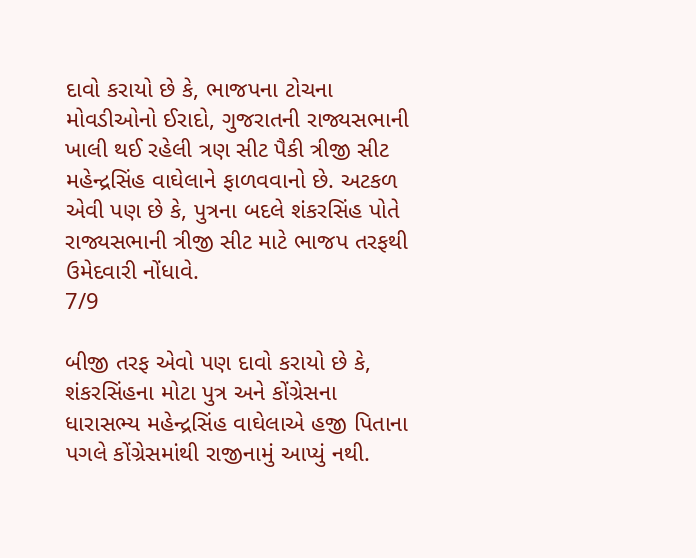દાવો કરાયો છે કે, ભાજપના ટોચના મોવડીઓનો ઈરાદો, ગુજરાતની રાજ્યસભાની ખાલી થઈ રહેલી ત્રણ સીટ પૈકી ત્રીજી સીટ મહેન્દ્રસિંહ વાઘેલાને ફાળવવાનો છે. અટકળ એવી પણ છે કે, પુત્રના બદલે શંકરસિંહ પોતે રાજ્યસભાની ત્રીજી સીટ માટે ભાજપ તરફથી ઉમેદવારી નોંધાવે.
7/9

બીજી તરફ એવો પણ દાવો કરાયો છે કે, શંકરસિંહના મોટા પુત્ર અને કોંગ્રેસના ધારાસભ્ય મહેન્દ્રસિંહ વાઘેલાએ હજી પિતાના પગલે કોંગ્રેસમાંથી રાજીનામું આપ્યું નથી.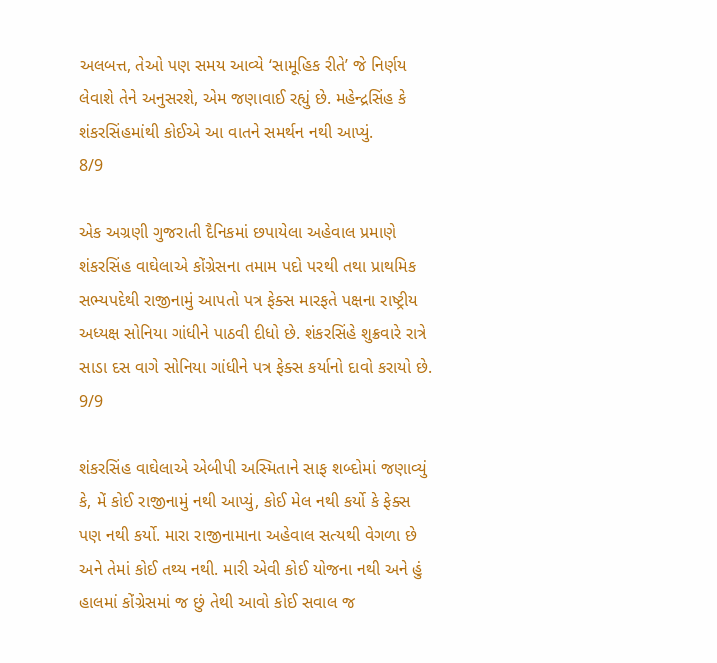અલબત્ત, તેઓ પણ સમય આવ્યે ‘સામૂહિક રીતે’ જે નિર્ણય લેવાશે તેને અનુસરશે, એમ જણાવાઈ રહ્યું છે. મહેન્દ્રસિંહ કે શંકરસિંહમાંથી કોઈએ આ વાતને સમર્થન નથી આપ્યું.
8/9

એક અગ્રણી ગુજરાતી દૈનિકમાં છપાયેલા અહેવાલ પ્રમાણે શંકરસિંહ વાઘેલાએ કોંગ્રેસના તમામ પદો પરથી તથા પ્રાથમિક સભ્યપદેથી રાજીનામું આપતો પત્ર ફેક્સ મારફતે પક્ષના રાષ્ટ્રીય અધ્યક્ષ સોનિયા ગાંધીને પાઠવી દીધો છે. શંકરસિંહે શુક્રવારે રાત્રે સાડા દસ વાગે સોનિયા ગાંધીને પત્ર ફેક્સ કર્યાનો દાવો કરાયો છે.
9/9

શંકરસિંહ વાઘેલાએ એબીપી અસ્મિતાને સાફ શબ્દોમાં જણાવ્યું કે, મેં કોઈ રાજીનામું નથી આપ્યું, કોઈ મેલ નથી કર્યો કે ફેક્સ પણ નથી કર્યો. મારા રાજીનામાના અહેવાલ સત્યથી વેગળા છે અને તેમાં કોઈ તથ્ય નથી. મારી એવી કોઈ યોજના નથી અને હું હાલમાં કોંગ્રેસમાં જ છું તેથી આવો કોઈ સવાલ જ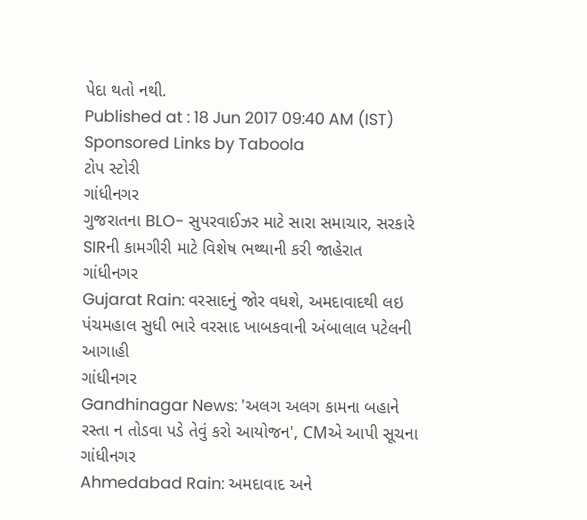પેદા થતો નથી.
Published at : 18 Jun 2017 09:40 AM (IST)
Sponsored Links by Taboola
ટોપ સ્ટોરી
ગાંધીનગર
ગુજરાતના BLO- સુપરવાઈઝર માટે સારા સમાચાર, સરકારે SIRની કામગીરી માટે વિશેષ ભથ્થાની કરી જાહેરાત
ગાંધીનગર
Gujarat Rain: વરસાદનું જોર વધશે, અમદાવાદથી લઇ પંચમહાલ સુધી ભારે વરસાદ ખાબકવાની અંબાલાલ પટેલની આગાહી
ગાંધીનગર
Gandhinagar News: 'અલગ અલગ કામના બહાને રસ્તા ન તોડવા પડે તેવું કરો આયોજન', CMએ આપી સૂચના
ગાંધીનગર
Ahmedabad Rain: અમદાવાદ અને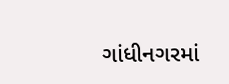ગાંધીનગરમાં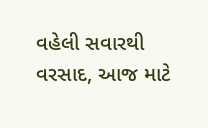વહેલી સવારથી વરસાદ, આજ માટે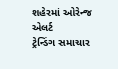શહેરમાં ઓરેન્જ એલર્ટ
ટ્રેન્ડિંગ સમાચાર